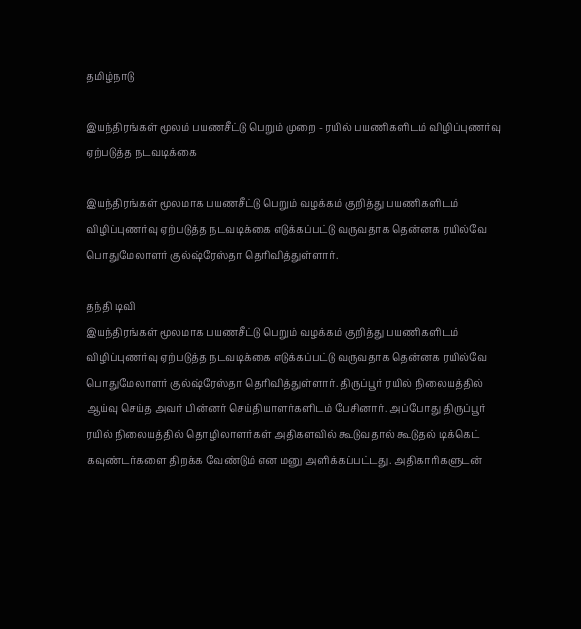தமிழ்நாடு

இயந்திரங்கள் மூலம் பயணசீட்டு பெறும் முறை - ரயில் பயணிகளிடம் விழிப்புணர்வு ஏற்படுத்த நடவடிக்கை

இயந்திரங்கள் மூலமாக பயணசீட்டு பெறும் வழக்கம் குறித்து பயணிகளிடம் விழிப்புணர்வு ஏற்படுத்த நடவடிக்கை எடுக்கப்பட்டு வருவதாக தென்னக ரயில்வே பொதுமேலாளர் குல்ஷ்ரேஸ்தா தெரிவித்துள்ளார்.

தந்தி டிவி
இயந்திரங்கள் மூலமாக பயணசீட்டு பெறும் வழக்கம் குறித்து பயணிகளிடம் விழிப்புணர்வு ஏற்படுத்த நடவடிக்கை எடுக்கப்பட்டு வருவதாக தென்னக ரயில்வே பொதுமேலாளர் குல்ஷ்ரேஸ்தா தெரிவித்துள்ளார். திருப்பூர் ரயில் நிலையத்தில் ஆய்வு செய்த அவர் பின்னர் செய்தியாளர்களிடம் பேசினார். அப்போது திருப்பூர் ரயில் நிலையத்தில் தொழிலாளர்கள் அதிகளவில் கூடுவதால் கூடுதல் டிக்கெட் கவுண்டர்களை திறக்க வேண்டும் என மனு அளிக்கப்பட்டது. அதிகாரிகளுடன்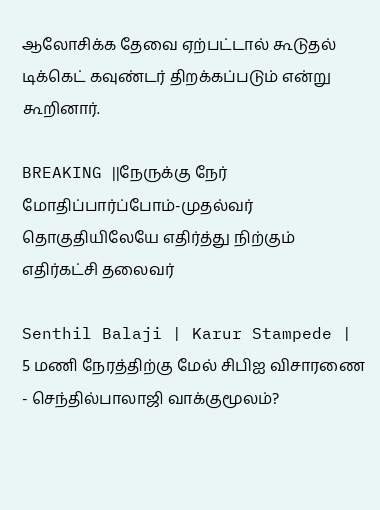ஆலோசிக்க தேவை ஏற்பட்டால் கூடுதல் டிக்கெட் கவுண்டர் திறக்கப்படும் என்று கூறினார்.

BREAKING ||நேருக்கு நேர் மோதிப்பார்ப்போம்-முதல்வர் தொகுதியிலேயே எதிர்த்து நிற்கும் எதிர்கட்சி தலைவர்

Senthil Balaji | Karur Stampede | 5 மணி நேரத்திற்கு மேல் சிபிஐ விசாரணை - செந்தில்பாலாஜி வாக்குமூலம்?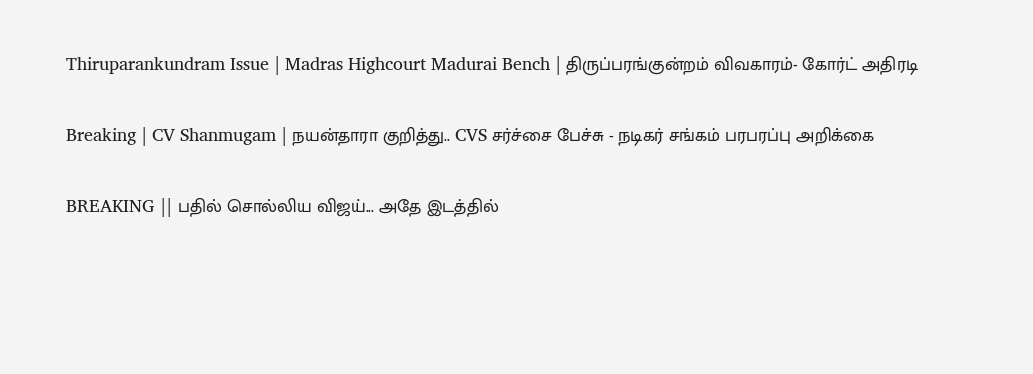Thiruparankundram Issue | Madras Highcourt Madurai Bench | திருப்பரங்குன்றம் விவகாரம்- கோர்ட் அதிரடி

Breaking | CV Shanmugam | நயன்தாரா குறித்து.. CVS சர்ச்சை பேச்சு - நடிகர் சங்கம் பரபரப்பு அறிக்கை

BREAKING || பதில் சொல்லிய விஜய்... அதே இடத்தில்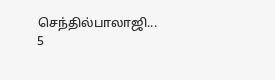செந்தில்பாலாஜி... 5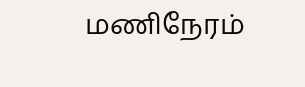மணிநேரம்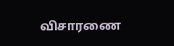விசாரணை